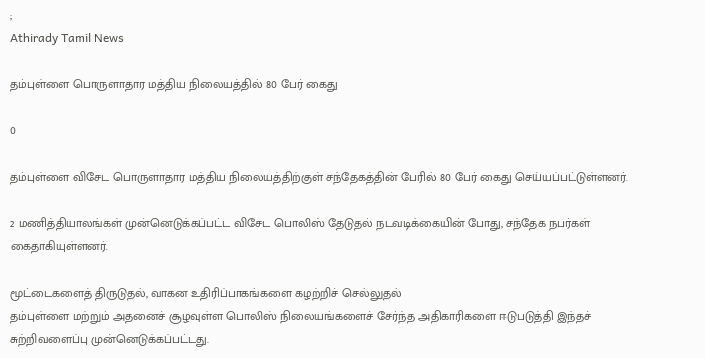;
Athirady Tamil News

தம்புள்ளை பொருளாதார மத்திய நிலையத்தில் 80 பேர் கைது

0

தம்புள்ளை விசேட பொருளாதார மத்திய நிலையத்திற்குள் சந்தேகத்தின் பேரில் 80 பேர் கைது செய்யப்பட்டுள்ளனர்.

2 மணித்தியாலங்கள் முன்னெடுக்கப்பட்ட விசேட பொலிஸ் தேடுதல் நடவடிக்கையின் போது, சந்தேக நபர்கள் கைதாகியுள்ளனர்.

மூட்டைகளைத் திருடுதல், வாகன உதிரிப்பாகங்களை கழற்றிச் செல்லுதல்
தம்புள்ளை மற்றும் அதனைச் சூழவுள்ள பொலிஸ் நிலையங்களைச் சேர்ந்த அதிகாரிகளை ஈடுபடுத்தி இந்தச் சுற்றிவளைப்பு முன்னெடுக்கப்பட்டது.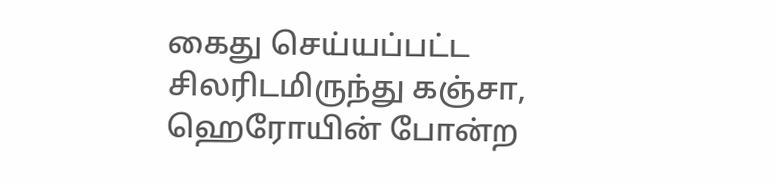கைது செய்யப்பட்ட சிலரிடமிருந்து கஞ்சா, ஹெரோயின் போன்ற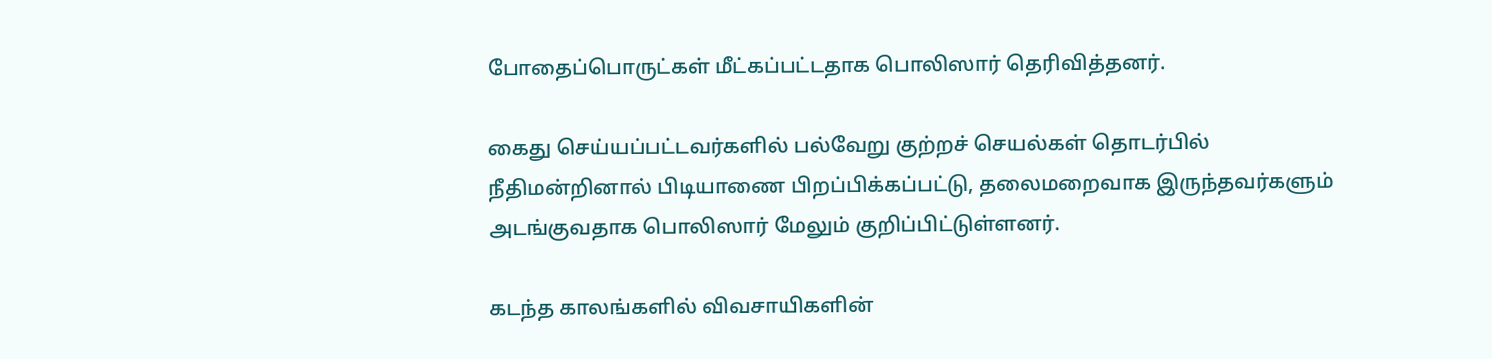போதைப்பொருட்கள் மீட்கப்பட்டதாக பொலிஸார் தெரிவித்தனர்.

கைது செய்யப்பட்டவர்களில் பல்வேறு குற்றச் செயல்கள் தொடர்பில் நீதிமன்றினால் பிடியாணை பிறப்பிக்கப்பட்டு, தலைமறைவாக இருந்தவர்களும் அடங்குவதாக பொலிஸார் மேலும் குறிப்பிட்டுள்ளனர்.

கடந்த காலங்களில் விவசாயிகளின்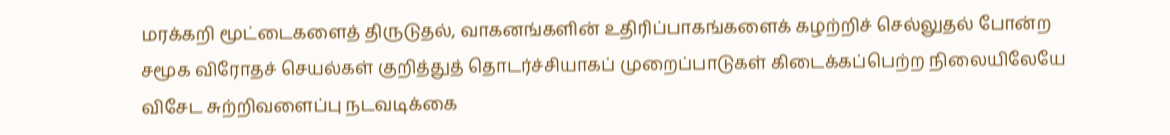மரக்கறி மூட்டைகளைத் திருடுதல், வாகனங்களின் உதிரிப்பாகங்களைக் கழற்றிச் செல்லுதல் போன்ற சமூக விரோதச் செயல்கள் குறித்துத் தொடர்ச்சியாகப் முறைப்பாடுகள் கிடைக்கப்பெற்ற நிலையிலேயே விசேட சுற்றிவளைப்பு நடவடிக்கை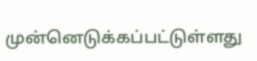முன்னெடுக்கப்பட்டுள்ளது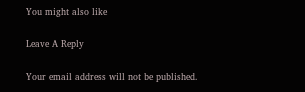You might also like

Leave A Reply

Your email address will not be published.